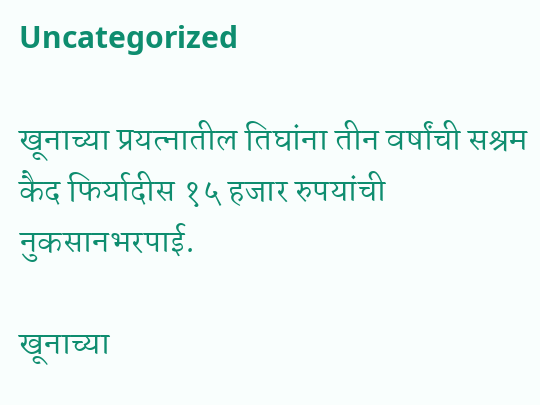Uncategorized

खूनाच्या प्रयत्नातील तिघांना तीन वर्षांची सश्रम कैद फिर्यादीस १५ हजार रुपयांची नुकसानभरपाई.

खूनाच्या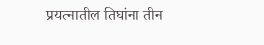प्रयत्नातील तिघांना तीन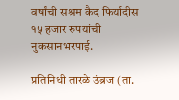वर्षांची सश्रम कैद फिर्यादीस १५ हजार रुपयांची नुकसानभरपाई.

प्रतिनिधी तारळे उंब्रज (ता.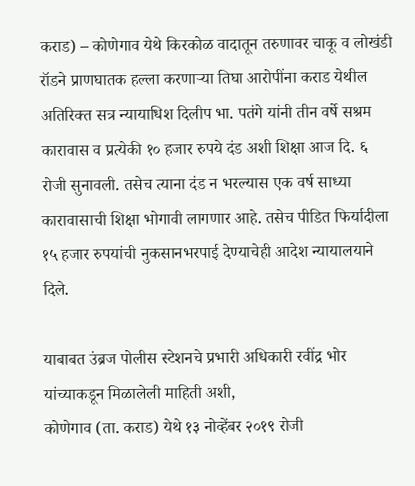कराड) – कोणेगाव येथे किरकोळ वादातून तरुणावर चाकू व लोखंडी रॉडने प्राणघातक हल्ला करणाऱ्या तिघा आरोपींना कराड येथील अतिरिक्त सत्र न्यायाधिश दिलीप भा. पतंगे यांनी तीन वर्षे सश्रम कारावास व प्रत्येकी १० हजार रुपये दंड अशी शिक्षा आज दि. ६ रोजी सुनावली. तसेच त्याना दंड न भरल्यास एक वर्ष साध्या कारावासाची शिक्षा भोगावी लागणार आहे. तसेच पीडित फिर्यादीला १५ हजार रुपयांची नुकसानभरपाई देण्याचेही आदेश न्यायालयाने दिले.

याबाबत उंब्रज पोलीस स्टेशनचे प्रभारी अधिकारी रवींद्र भोर यांच्याकडून मिळालेली माहिती अशी,
कोणेगाव (ता. कराड) येथे १३ नोव्हेंबर २०१९ रोजी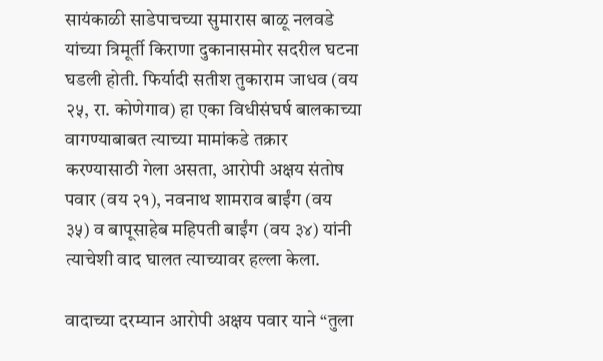सायंकाळी साडेपाचच्या सुमारास बाळू नलवडे यांच्या त्रिमूर्ती किराणा दुकानासमोर सदरील घटना घडली होती. फिर्यादी सतीश तुकाराम जाधव (वय २५, रा. कोणेगाव) हा एका विधीसंघर्ष बालकाच्या वागण्याबाबत त्याच्या मामांकडे तक्रार करण्यासाठी गेला असता, आरोपी अक्षय संतोष पवार (वय २१), नवनाथ शामराव बाईंग (वय ३५) व बापूसाहेब महिपती बाईंग (वय ३४) यांनी त्याचेशी वाद घालत त्याच्यावर हल्ला केला.

वादाच्या दरम्यान आरोपी अक्षय पवार याने “तुला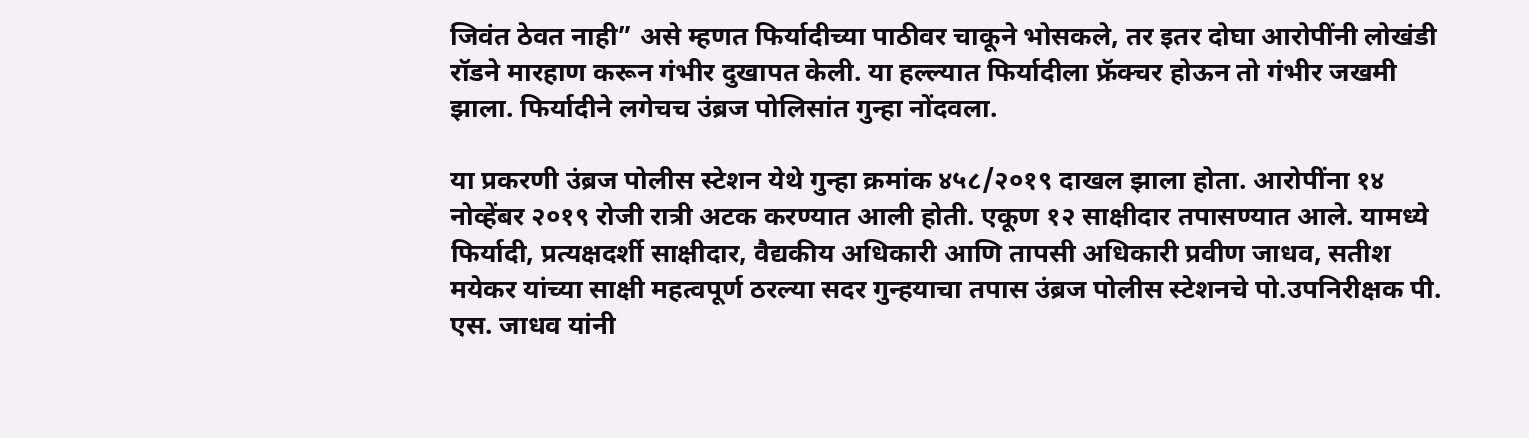जिवंत ठेवत नाही” असे म्हणत फिर्यादीच्या पाठीवर चाकूने भोसकले, तर इतर दोघा आरोपींनी लोखंडी रॉडने मारहाण करून गंभीर दुखापत केली. या हल्ल्यात फिर्यादीला फ्रॅक्चर होऊन तो गंभीर जखमी झाला. फिर्यादीने लगेचच उंब्रज पोलिसांत गुन्हा नोंदवला.

या प्रकरणी उंब्रज पोलीस स्टेशन येथे गुन्हा क्रमांक ४५८/२०१९ दाखल झाला होता. आरोपींना १४ नोव्हेंबर २०१९ रोजी रात्री अटक करण्यात आली होती. एकूण १२ साक्षीदार तपासण्यात आले. यामध्ये फिर्यादी, प्रत्यक्षदर्शी साक्षीदार, वैद्यकीय अधिकारी आणि तापसी अधिकारी प्रवीण जाधव, सतीश मयेकर यांच्या साक्षी महत्वपूर्ण ठरल्या सदर गुन्हयाचा तपास उंब्रज पोलीस स्टेशनचे पो.उपनिरीक्षक पी. एस. जाधव यांनी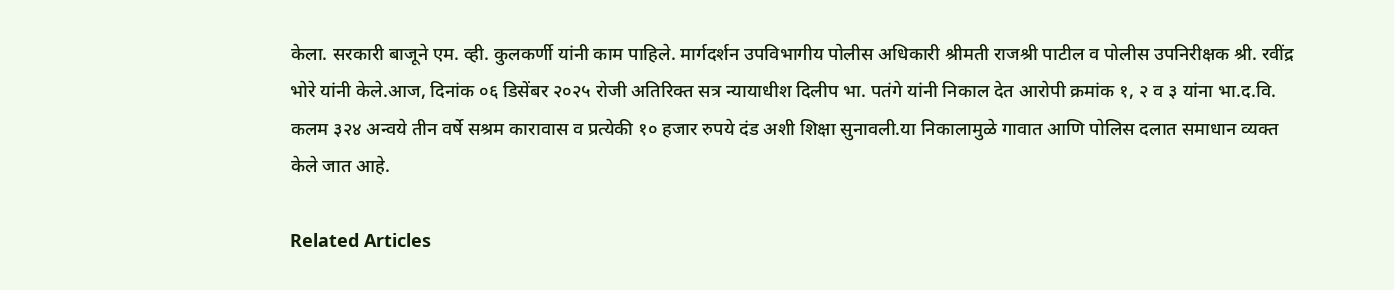केला. सरकारी बाजूने एम. व्ही. कुलकर्णी यांनी काम पाहिले. मार्गदर्शन उपविभागीय पोलीस अधिकारी श्रीमती राजश्री पाटील व पोलीस उपनिरीक्षक श्री. रवींद्र भोरे यांनी केले.आज, दिनांक ०६ डिसेंबर २०२५ रोजी अतिरिक्त सत्र न्यायाधीश दिलीप भा. पतंगे यांनी निकाल देत आरोपी क्रमांक १, २ व ३ यांना भा.द.वि. कलम ३२४ अन्वये तीन वर्षे सश्रम कारावास व प्रत्येकी १० हजार रुपये दंड अशी शिक्षा सुनावली.या निकालामुळे गावात आणि पोलिस दलात समाधान व्यक्त केले जात आहे.

Related Articles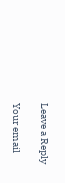Leave a Reply

Your email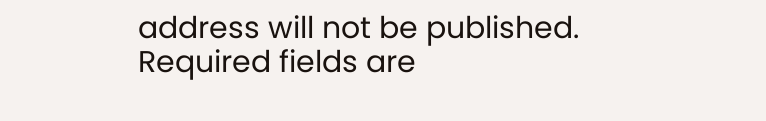address will not be published. Required fields are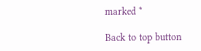marked *

Back to top button